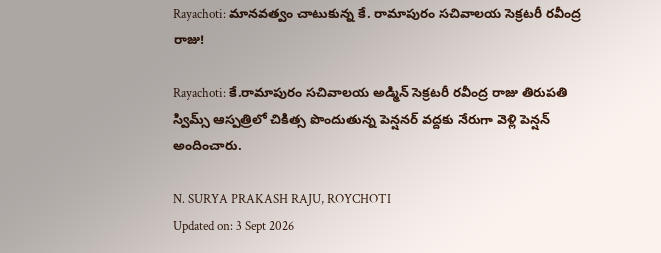Rayachoti: మానవత్వం చాటుకున్న కే. రామాపురం సచివాలయ సెక్రటరీ రవీంద్ర రాజు!

Rayachoti: కే.రామాపురం సచివాలయ అడ్మిన్ సెక్రటరీ రవీంద్ర రాజు తిరుపతి స్విమ్స్ ఆస్పత్రిలో చికిత్స పొందుతున్న పెన్షనర్ వద్దకు నేరుగా వెళ్లి పెన్షన్ అందించారు.

N. SURYA PRAKASH RAJU, ROYCHOTI
Updated on: 3 Sept 2026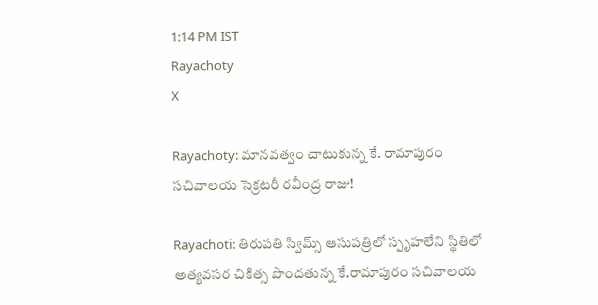1:14 PM IST
Rayachoty
X

Rayachoty: మానవత్వం చాటుకున్న కే. రామాపురం సచివాలయ సెక్రటరీ రవీంద్ర రాజు!

Rayachoti: తిరుపతి స్విమ్స్ ఆసుపత్రిలో స్పృహలేని స్థితిలో అత్యవసర చికిత్స పొందతున్న కే.రామాపురం సచివాలయ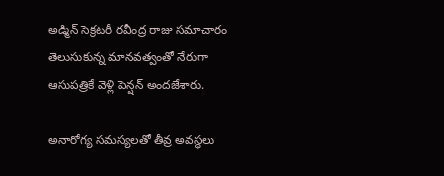అడ్మిన్ సెక్రటరీ రవీంద్ర రాజు సమాచారం తెలుసుకున్న మానవత్వంతో నేరుగా ఆసుపత్రికే వెళ్లి పెన్షన్ అందజేశారు.

అనారోగ్య సమస్యలతో తీవ్ర అవస్థలు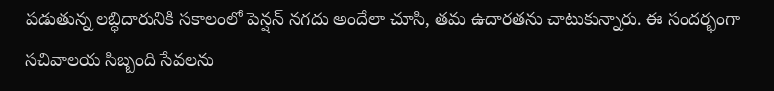పడుతున్న లబ్ధిదారునికి సకాలంలో పెన్షన్ నగదు అందేలా చూసి, తమ ఉదారతను చాటుకున్నారు. ఈ సందర్భంగా సచివాలయ సిబ్బంది సేవలను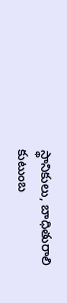స్థానికులు, బాధితురాలి కుటుంబ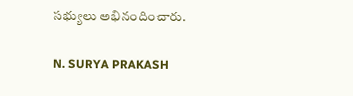సభ్యులు అభినందించారు.

N. SURYA PRAKASH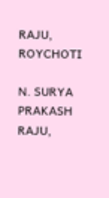RAJU, ROYCHOTI

N. SURYA PRAKASH RAJU,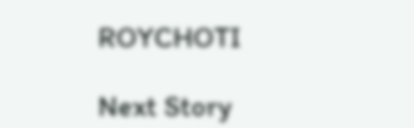ROYCHOTI

Next Story